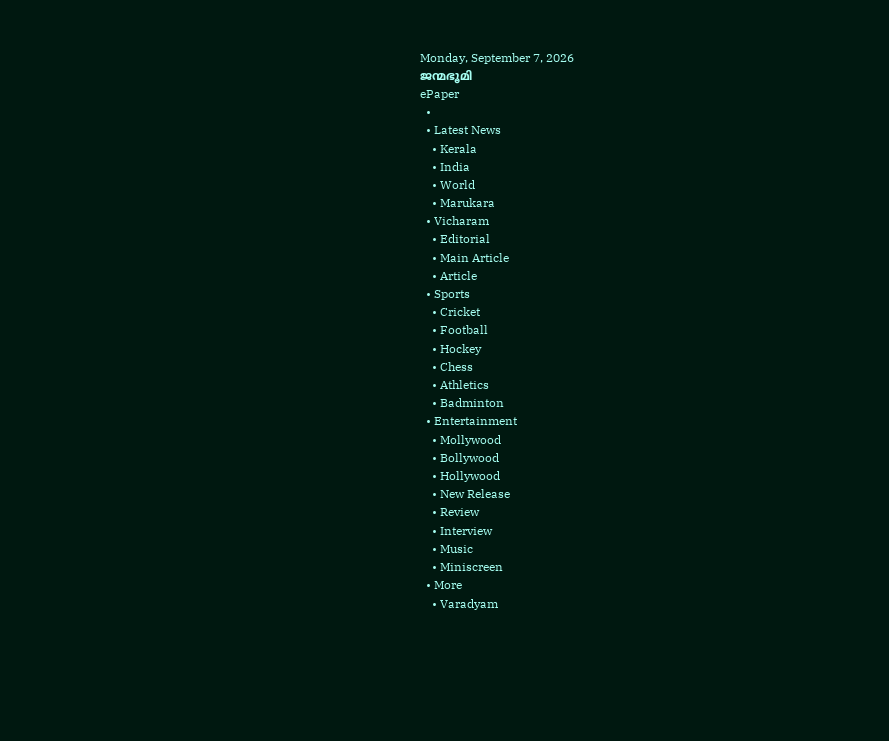Monday, September 7, 2026
ജന്മഭൂമി
ePaper
  •
  • Latest News
    • Kerala
    • India
    • World
    • Marukara
  • Vicharam
    • Editorial
    • Main Article
    • Article
  • Sports
    • Cricket
    • Football
    • Hockey
    • Chess
    • Athletics
    • Badminton
  • Entertainment
    • Mollywood
    • Bollywood
    • Hollywood
    • New Release
    • Review
    • Interview
    • Music
    • Miniscreen
  • More
    • Varadyam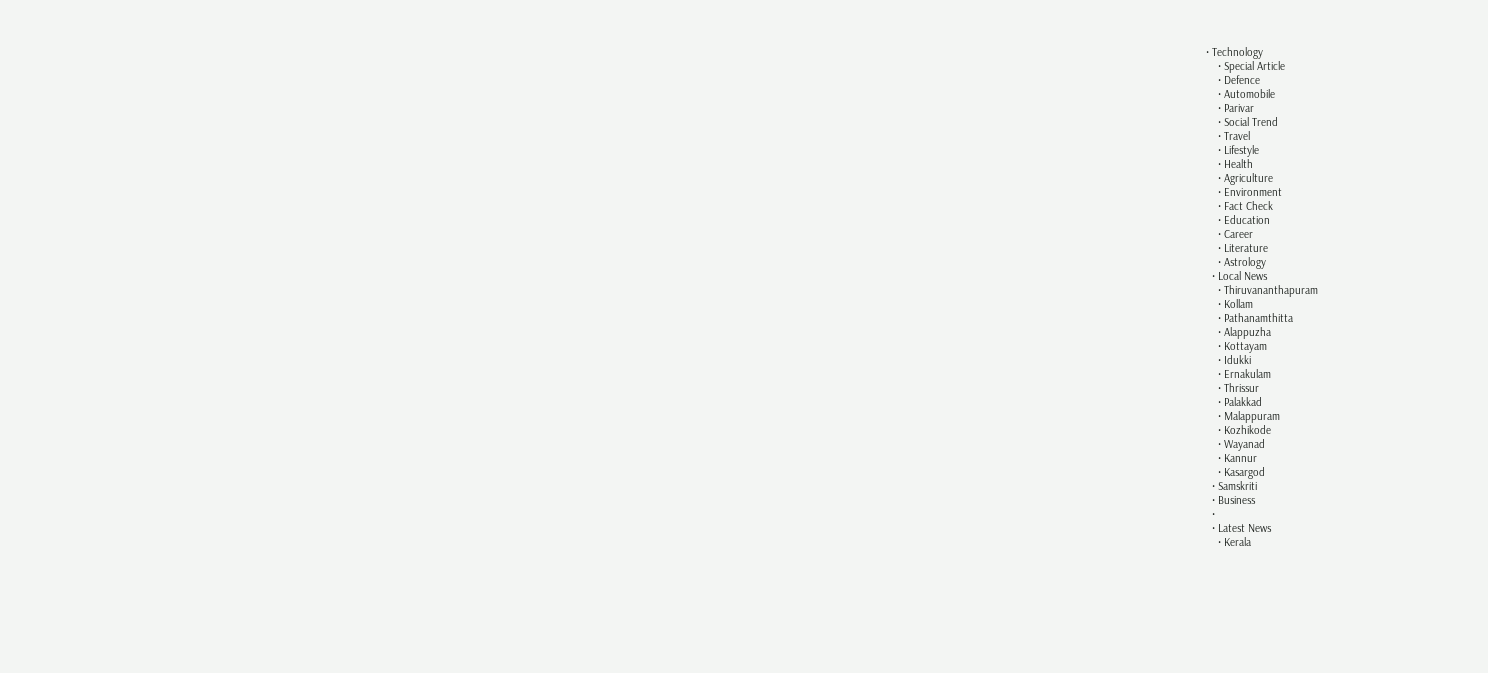• Technology
    • Special Article
    • Defence
    • Automobile
    • Parivar
    • Social Trend
    • Travel
    • Lifestyle
    • Health
    • Agriculture
    • Environment
    • Fact Check
    • Education
    • Career
    • Literature
    • Astrology
  • Local News
    • Thiruvananthapuram
    • Kollam
    • Pathanamthitta
    • Alappuzha
    • Kottayam
    • Idukki
    • Ernakulam
    • Thrissur
    • Palakkad
    • Malappuram
    • Kozhikode
    • Wayanad
    • Kannur
    • Kasargod
  • Samskriti
  • Business
  •
  • Latest News
    • Kerala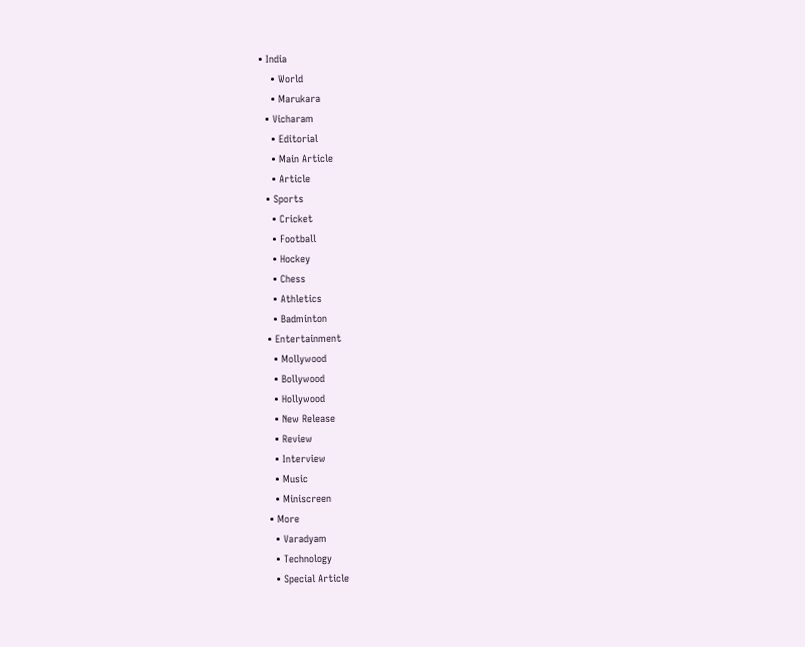• India
    • World
    • Marukara
  • Vicharam
    • Editorial
    • Main Article
    • Article
  • Sports
    • Cricket
    • Football
    • Hockey
    • Chess
    • Athletics
    • Badminton
  • Entertainment
    • Mollywood
    • Bollywood
    • Hollywood
    • New Release
    • Review
    • Interview
    • Music
    • Miniscreen
  • More
    • Varadyam
    • Technology
    • Special Article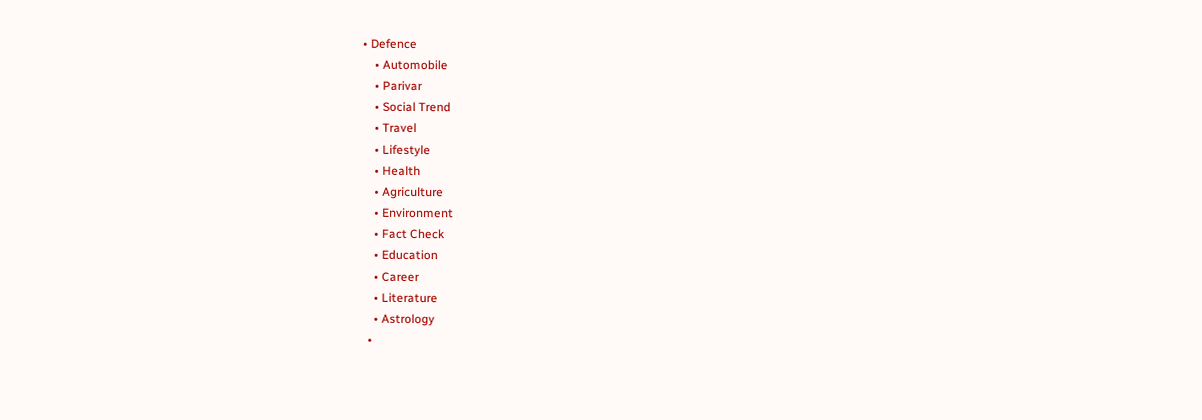• Defence
    • Automobile
    • Parivar
    • Social Trend
    • Travel
    • Lifestyle
    • Health
    • Agriculture
    • Environment
    • Fact Check
    • Education
    • Career
    • Literature
    • Astrology
  •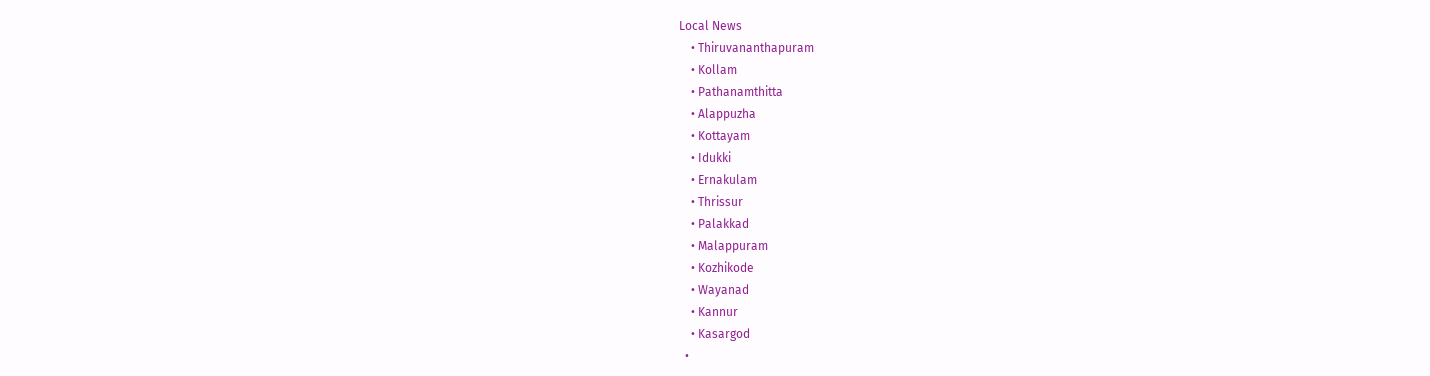Local News
    • Thiruvananthapuram
    • Kollam
    • Pathanamthitta
    • Alappuzha
    • Kottayam
    • Idukki
    • Ernakulam
    • Thrissur
    • Palakkad
    • Malappuram
    • Kozhikode
    • Wayanad
    • Kannur
    • Kasargod
  •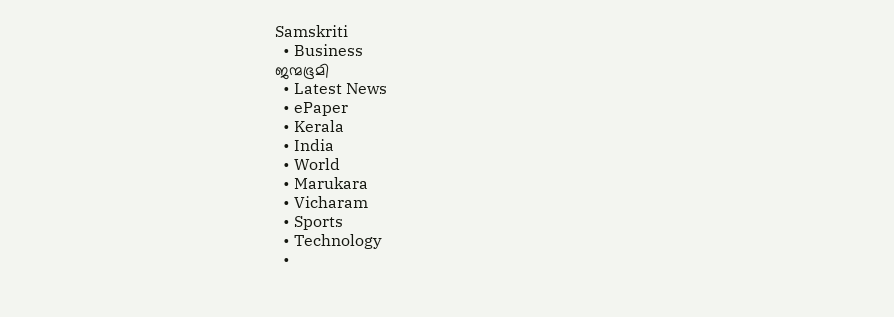Samskriti
  • Business
ജന്മഭൂമി
  • Latest News
  • ePaper
  • Kerala
  • India
  • World
  • Marukara
  • Vicharam
  • Sports
  • Technology
  •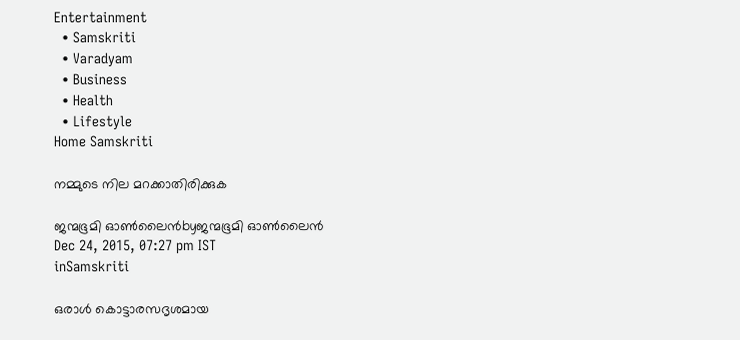Entertainment
  • Samskriti
  • Varadyam
  • Business
  • Health
  • Lifestyle
Home Samskriti

നമ്മുടെ നില മറക്കാതിരിക്കുക

ജന്മഭൂമി ഓണ്‍ലൈന്‍byജന്മഭൂമി ഓണ്‍ലൈന്‍
Dec 24, 2015, 07:27 pm IST
inSamskriti

ഒരാൾ കൊട്ടാരസദൃശമായ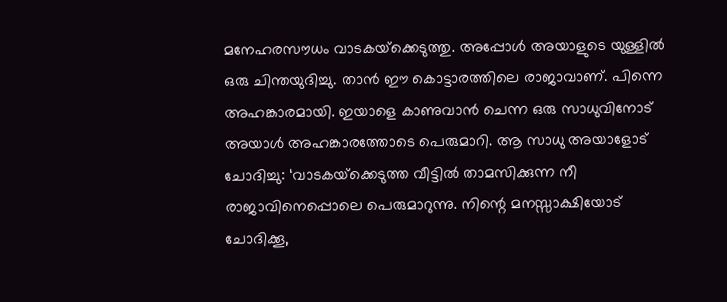മനേഹരസൗധം വാടകയ്‌ക്കെടുത്തു. അപ്പോൾ അയാളുടെ യുള്ളിൽ ഒരു ചിന്തയുദിച്ചു. താൻ ഈ കൊട്ടാരത്തിലെ രാജാവാണ്. പിന്നെ അഹങ്കാരമായി. ഇയാളെ കാണുവാൻ ചെന്ന ഒരു സാധുവിനോട് അയാൾ അഹങ്കാരത്തോടെ പെരുമാറി. ആ സാധു അയാളോട് ചോദിച്ചു: ‘വാടകയ്‌ക്കെടുത്ത വീട്ടിൽ താമസിക്കുന്ന നീ രാജാവിനെപ്പൊലെ പെരുമാറുന്നു. നിന്റെ മനസ്സാക്ഷിയോട് ചോദിക്കൂ,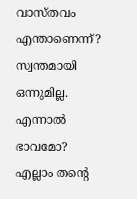വാസ്തവം എന്താണെന്ന്? സ്വന്തമായി ഒന്നുമില്ല. എന്നാൽ ഭാവമോ? എല്ലാം തന്റെ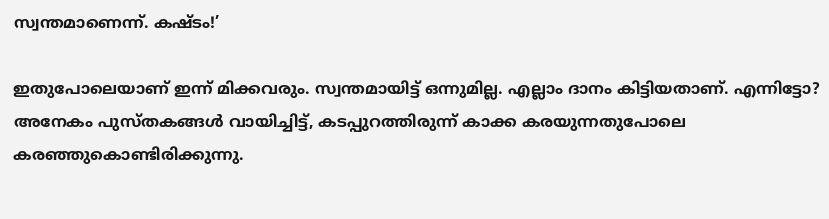സ്വന്തമാണെന്ന്. കഷ്ടം!’

ഇതുപോലെയാണ് ഇന്ന് മിക്കവരും. സ്വന്തമായിട്ട് ഒന്നുമില്ല. എല്ലാം ദാനം കിട്ടിയതാണ്. എന്നിട്ടോ? അനേകം പുസ്തകങ്ങൾ വായിച്ചിട്ട്, കടപ്പുറത്തിരുന്ന് കാക്ക കരയുന്നതുപോലെ കരഞ്ഞുകൊണ്ടിരിക്കുന്നു.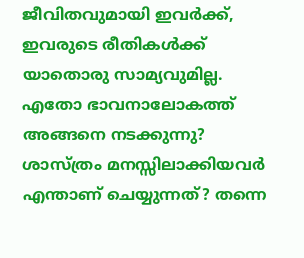ജീവിതവുമായി ഇവർക്ക്, ഇവരുടെ രീതികൾക്ക് യാതൊരു സാമ്യവുമില്ല. എതോ ഭാവനാലോകത്ത് അങ്ങനെ നടക്കുന്നു? ശാസ്ത്രം മനസ്സിലാക്കിയവർ എന്താണ് ചെയ്യുന്നത്? തന്നെ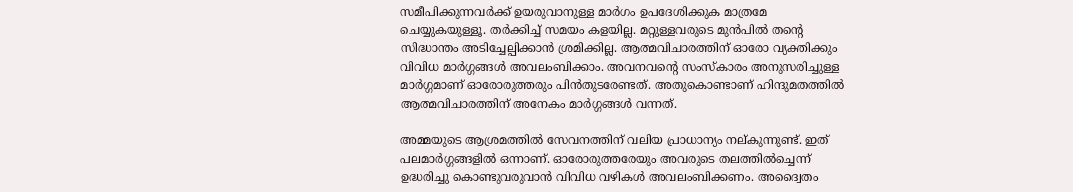സമീപിക്കുന്നവർക്ക് ഉയരുവാനുള്ള മാർഗം ഉപദേശിക്കുക മാത്രമേ ചെയ്യുകയുള്ളൂ. തർക്കിച്ച് സമയം കളയില്ല. മറ്റുള്ളവരുടെ മുൻപിൽ തന്റെ സിദ്ധാന്തം അടിച്ചേല്പിക്കാൻ ശ്രമിക്കില്ല. ആത്മവിചാരത്തിന് ഓരോ വ്യക്തിക്കും വിവിധ മാർഗ്ഗങ്ങൾ അവലംബിക്കാം. അവനവന്റെ സംസ്‌കാരം അനുസരിച്ചുള്ള മാർഗ്ഗമാണ് ഓരോരുത്തരും പിൻതുടരേണ്ടത്. അതുകൊണ്ടാണ് ഹിന്ദുമതത്തിൽ ആത്മവിചാരത്തിന് അനേകം മാർഗ്ഗങ്ങൾ വന്നത്.

അമ്മയുടെ ആശ്രമത്തിൽ സേവനത്തിന് വലിയ പ്രാധാന്യം നല്കുന്നുണ്ട്. ഇത് പലമാർഗ്ഗങ്ങളിൽ ഒന്നാണ്. ഓരോരുത്തരേയും അവരുടെ തലത്തിൽച്ചെന്ന് ഉദ്ധരിച്ചു കൊണ്ടുവരുവാൻ വിവിധ വഴികൾ അവലംബിക്കണം. അദ്വൈതം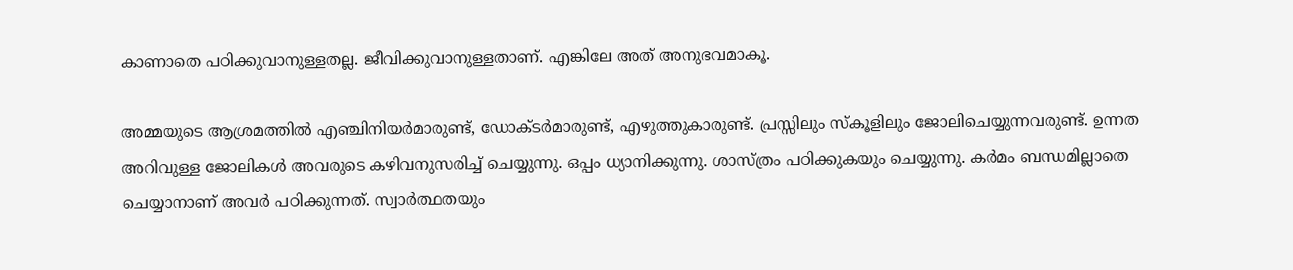കാണാതെ പഠിക്കുവാനുള്ളതല്ല. ജീവിക്കുവാനുള്ളതാണ്. എങ്കിലേ അത് അനുഭവമാകൂ.

അമ്മയുടെ ആശ്രമത്തിൽ എഞ്ചിനിയർമാരുണ്ട്, ഡോക്ടർമാരുണ്ട്, എഴുത്തുകാരുണ്ട്. പ്രസ്സിലും സ്‌കൂളിലും ജോലിചെയ്യുന്നവരുണ്ട്. ഉന്നത അറിവുള്ള ജോലികൾ അവരുടെ കഴിവനുസരിച്ച് ചെയ്യുന്നു. ഒപ്പം ധ്യാനിക്കുന്നു. ശാസ്ത്രം പഠിക്കുകയും ചെയ്യുന്നു. കർമം ബന്ധമില്ലാതെ ചെയ്യാനാണ് അവർ പഠിക്കുന്നത്. സ്വാർത്ഥതയും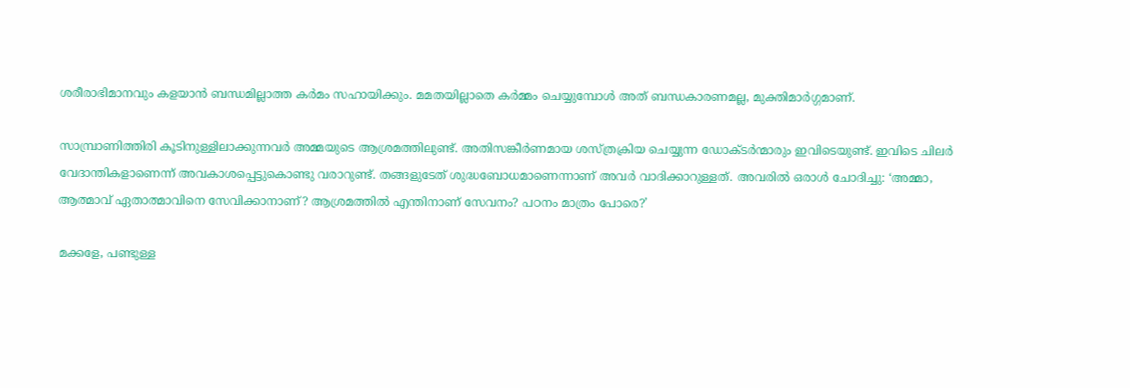ശരീരാഭിമാനവും കളയാൻ ബന്ധമില്ലാത്ത കർമം സഹായിക്കും. മമതയില്ലാതെ കർമ്മം ചെയ്യുമ്പോൾ അത് ബന്ധകാരണമല്ല, മുക്തിമാർഗ്ഗമാണ്.

സാമ്പ്രാണിത്തിരി കൂടിനുള്ളിലാക്കുന്നവർ അമ്മയുടെ ആശ്രമത്തിലുണ്ട്. അതിസങ്കീർണമായ ശസ്ത്രക്രിയ ചെയ്യുന്ന ഡോക്ടർന്മാരും ഇവിടെയുണ്ട്. ഇവിടെ ചിലർ വേദാന്തികളാണെന്ന് അവകാശപ്പെട്ടുകൊണ്ടു വരാറുണ്ട്. തങ്ങളുടേത് ശുദ്ധബോധമാണെന്നാണ് അവർ വാദിക്കാറുള്ളത്. അവരിൽ ഒരാൾ ചോദിച്ചു: ‘അമ്മാ, ആത്മാവ് ഏതാത്മാവിനെ സേവിക്കാനാണ്? ആശ്രമത്തിൽ എന്തിനാണ് സേവനം? പഠനം മാത്രം പോരെ?’

മക്കളേ, പണ്ടുള്ള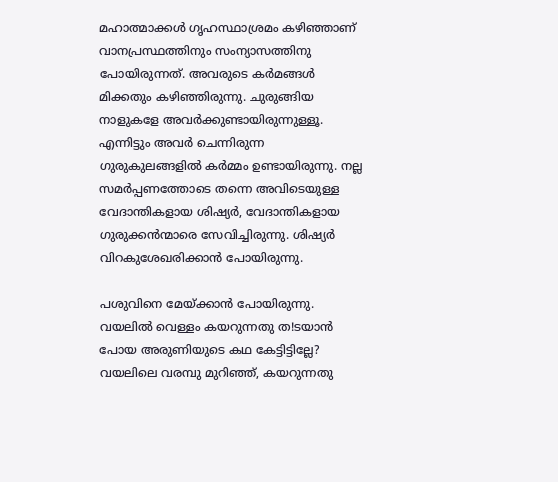മഹാത്മാക്കൾ ഗൃഹസ്ഥാശ്രമം കഴിഞ്ഞാണ് വാനപ്രസ്ഥത്തിനും സംന്യാസത്തിനു പോയിരുന്നത്. അവരുടെ കർമങ്ങൾ മിക്കതും കഴിഞ്ഞിരുന്നു. ചുരുങ്ങിയ നാളുകളേ അവർക്കുണ്ടായിരുന്നുള്ളൂ. എന്നിട്ടും അവർ ചെന്നിരുന്ന ഗുരുകുലങ്ങളിൽ കർമ്മം ഉണ്ടായിരുന്നു. നല്ല സമർപ്പണത്തോടെ തന്നെ അവിടെയുള്ള വേദാന്തികളായ ശിഷ്യർ, വേദാന്തികളായ ഗുരുക്കൻന്മാരെ സേവിച്ചിരുന്നു. ശിഷ്യർ വിറകുശേഖരിക്കാൻ പോയിരുന്നു.

പശുവിനെ മേയ്‌ക്കാൻ പോയിരുന്നു. വയലിൽ വെള്ളം കയറുന്നതു ത!ടയാൻ പോയ അരുണിയുടെ കഥ കേട്ടിട്ടില്ലേ? വയലിലെ വരമ്പു മുറിഞ്ഞ്, കയറുന്നതു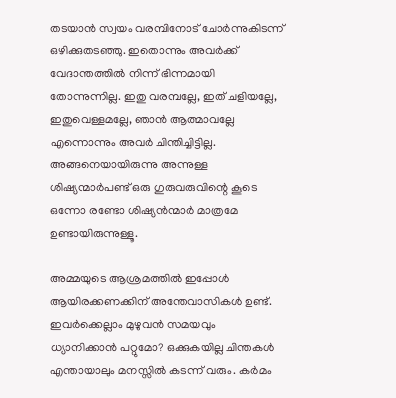തടയാൻ സ്വയം വരമ്പിനോട് ചോർന്നുകിടന്ന് ഒഴിക്കുതടഞ്ഞു. ഇതൊന്നും അവർക്ക് വേദാന്തത്തിൽ നിന്ന് ഭിന്നമായി തോന്നുന്നില്ല. ഇതു വരമ്പല്ലേ, ഇത് ചളിയല്ലേ, ഇതുവെള്ളമല്ലേ, ഞാൻ ആത്മാവല്ലേ എന്നൊന്നും അവർ ചിന്തിച്ചിട്ടില്ല. അങ്ങനെയായിരുന്നു അന്നുള്ള ശിഷ്യന്മാർപണ്ട് ഒരു ഗുരുവരുവിന്റെ കൂടെ ഒന്നോ രണ്ടോ ശിഷ്യൻന്മാർ മാത്രമേ ഉണ്ടായിരുന്നുള്ളൂ.

അമ്മയുടെ ആശ്രമത്തിൽ ഇപ്പോൾ ആയിരക്കണക്കിന് അന്തേവാസികൾ ഉണ്ട്. ഇവർക്കെല്ലാം മുഴുവൻ സമയവും ധ്യാനിക്കാൻ പറ്റുമോ? ഒക്കുകയില്ല ചിന്തകൾ എന്തായാലും മനസ്സിൽ കടന്ന് വരും. കർമം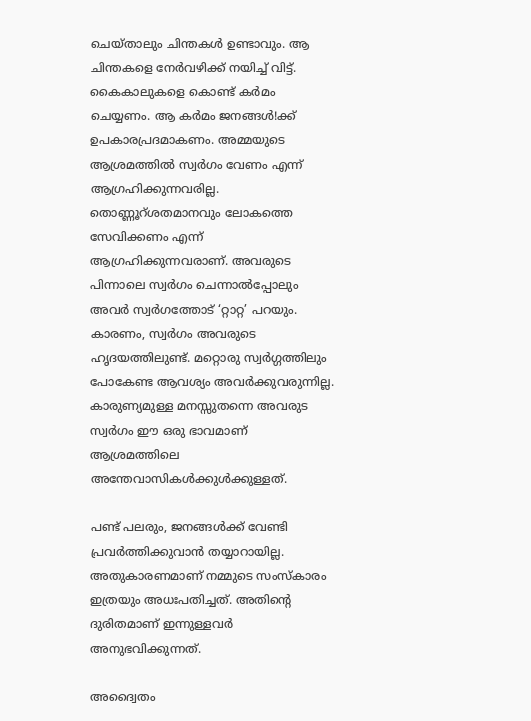ചെയ്താലും ചിന്തകൾ ഉണ്ടാവും. ആ ചിന്തകളെ നേർവഴിക്ക് നയിച്ച് വിട്ട്. കൈകാലുകളെ കൊണ്ട് കർമം ചെയ്യണം. ആ കർമം ജനങ്ങൾ!ക്ക് ഉപകാരപ്രദമാകണം. അമ്മയുടെ ആശ്രമത്തിൽ സ്വർഗം വേണം എന്ന് ആഗ്രഹിക്കുന്നവരില്ല. തൊണ്ണൂറ്ശതമാനവും ലോകത്തെ സേവിക്കണം എന്ന് ആഗ്രഹിക്കുന്നവരാണ്. അവരുടെ പിന്നാലെ സ്വർഗം ചെന്നാൽപ്പോലും അവർ സ്വർഗത്തോട് ‘റ്റാറ്റ’ പറയും. കാരണം, സ്വർഗം അവരുടെ ഹൃദയത്തിലുണ്ട്. മറ്റൊരു സ്വർഗ്ഗത്തിലും പോകേണ്ട ആവശ്യം അവർക്കുവരുന്നില്ല. കാരുണ്യമുള്ള മനസ്സുതന്നെ അവരുട സ്വർഗം ഈ ഒരു ഭാവമാണ് ആശ്രമത്തിലെ അന്തേവാസികൾക്കുൾക്കുള്ളത്.

പണ്ട് പലരും, ജനങ്ങൾക്ക് വേണ്ടി പ്രവർത്തിക്കുവാൻ തയ്യാറായില്ല. അതുകാരണമാണ് നമ്മുടെ സംസ്‌കാരം ഇത്രയും അധഃപതിച്ചത്. അതിന്റെ ദുരിതമാണ് ഇന്നുള്ളവർ അനുഭവിക്കുന്നത്.

അദ്വൈതം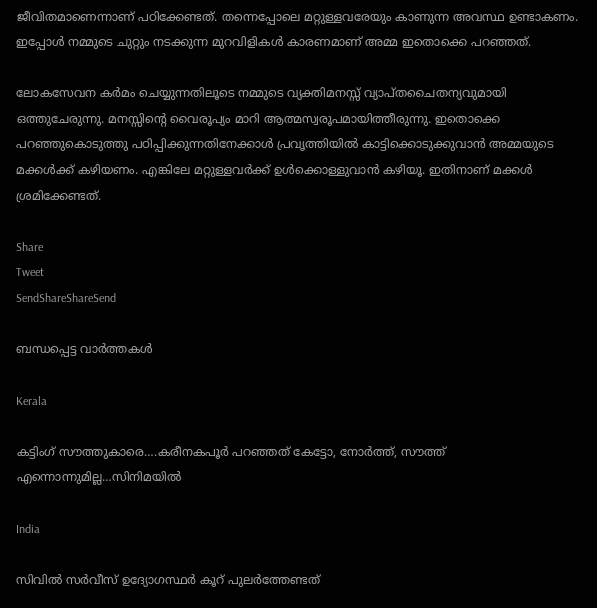ജീവിതമാണെന്നാണ് പഠിക്കേണ്ടത്. തന്നെപ്പോലെ മറ്റുള്ളവരേയും കാണുന്ന അവസ്ഥ ഉണ്ടാകണം. ഇപ്പോൾ നമ്മുടെ ചുറ്റും നടക്കുന്ന മുറവിളികൾ കാരണമാണ് അമ്മ ഇതൊക്കെ പറഞ്ഞത്.

ലോകസേവന കർമം ചെയ്യുന്നതിലൂടെ നമ്മുടെ വ്യക്തിമനസ്സ് വ്യാപ്തചൈതന്യവുമായി ഒത്തുചേരുന്നു. മനസ്സിന്റെ വൈരൂപ്യം മാറി ആത്മസ്വരൂപമായിത്തീരുന്നു. ഇതൊക്കെ പറഞ്ഞുകൊടുത്തു പഠിപ്പിക്കുന്നതിനേക്കാൾ പ്രവൃത്തിയിൽ കാട്ടിക്കൊടുക്കുവാൻ അമ്മയുടെ മക്കൾക്ക് കഴിയണം. എങ്കിലേ മറ്റുള്ളവർക്ക് ഉൾക്കൊള്ളുവാൻ കഴിയൂ. ഇതിനാണ് മക്കൾ ശ്രമിക്കേണ്ടത്.

Share
Tweet
SendShareShareSend

ബന്ധപ്പെട്ട വാര്‍ത്തകള്‍

Kerala

കട്ടിംഗ് സൗത്തുകാരെ….കരീനകപൂര്‍ പറഞ്ഞത് കേട്ടോ, നോര്‍ത്ത്, സൗത്ത് എന്നൊന്നുമില്ല…സിനിമയില്‍

India

സിവില്‍ സര്‍വീസ് ഉദ്യോഗസ്ഥര്‍ കൂറ് പുലര്‍ത്തേണ്ടത്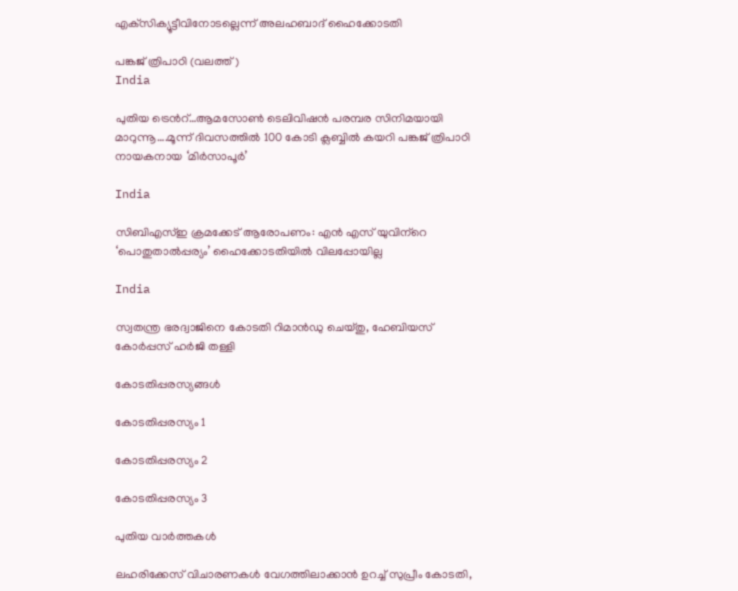എക്‌സിക്യൂട്ടീവിനോടല്ലെന്ന് അലഹബാദ് ഹൈക്കോടതി

പങ്കജ് ത്രിപാഠി (വലത്ത്)
India

പുതിയ ട്രെന്‍റ്…ആമസോണ്‍ ടെലിവിഷന്‍ പരമ്പര സിനിമയായി മാറുന്നൂ….മൂന്ന് ദിവസത്തില്‍ 100 കോടി ക്ലബ്ബില്‍ കയറി പങ്കജ് ത്രിപാഠി നായകനായ ‘മിര്‍സാപൂര്‍’

India

സിബിഎസ്ഇ ക്രമക്കേട് ആരോപണം: എന്‍ എസ് യുവിന്‌റെ ‘പൊതുതാല്‍പ്പര്യം’ ഹൈക്കോടതിയില്‍ വിലപ്പോയില്ല

India

സ്വതന്ത്ര ഭരദ്വാജിനെ കോടതി റിമാന്‍ഡു ചെയ്തു, ഹേബിയസ് കോര്‍പ്പസ് ഹര്‍ജി തള്ളി

കോടതിപ്പരസ്യങ്ങള്‍

കോടതിപ്പരസ്യം 1

കോടതിപ്പരസ്യം 2

കോടതിപ്പരസ്യം 3

പുതിയ വാര്‍ത്തകള്‍

ലഹരിക്കേസ് വിചാരണകള്‍ വേഗത്തിലാക്കാന്‍ ഉറച്ച് സുപ്രീം കോടതി,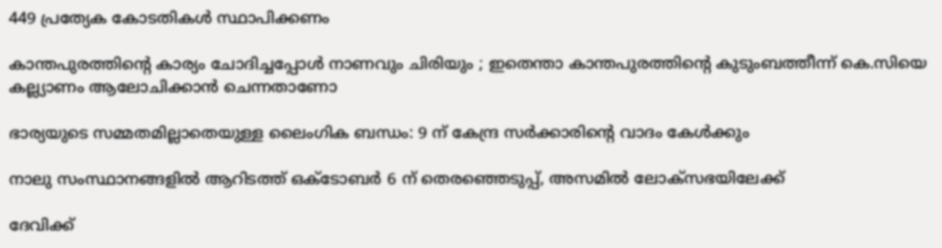449 പ്രത്യേക കോടതികള്‍ സ്ഥാപിക്കണം

കാന്തപുരത്തിന്റെ കാര്യം ചോദിച്ചപ്പോൾ നാണവും ചിരിയും ; ഇതെന്താ കാന്തപുരത്തിന്റെ കുടുംബത്തീന്ന് കെ.സിയെ കല്ല്യാണം ആലോചിക്കാന്‍ ചെന്നതാണോ

ഭാര്യയുടെ സമ്മതമില്ലാതെയുള്ള ലൈംഗിക ബന്ധം: 9 ന് കേന്ദ്ര സര്‍ക്കാരിന്റെ വാദം കേള്‍ക്കും

നാലു സംസ്ഥാനങ്ങളിൽ ആറിടത്ത് ഒക്‌ടോബർ 6 ന് തെരഞ്ഞെടുപ്പ്, അസമിൽ ലോക്‌സഭയിലേക്ക്

ദേവിക്ക്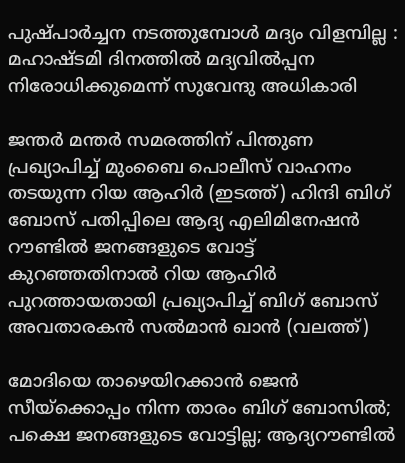പുഷ്പാർച്ചന നടത്തുമ്പോൾ മദ്യം വിളമ്പില്ല : മഹാഷ്ടമി ദിനത്തിൽ മദ്യവിൽപ്പന നിരോധിക്കുമെന്ന് സുവേന്ദു അധികാരി

ജന്തര്‍ മന്തര്‍ സമരത്തിന് പിന്തുണ പ്രഖ്യാപിച്ച് മുംബൈ പൊലീസ് വാഹനം തടയുന്ന റിയ ആഹിര്‍ (ഇടത്ത്) ഹിന്ദി ബിഗ് ബോസ് പതിപ്പിലെ ആദ്യ എലിമിനേഷന്‍ റൗണ്ടില്‍ ജനങ്ങളുടെ വോട്ട് കുറഞ്ഞതിനാല്‍ റിയ ആഹിര്‍ പുറത്തായതായി പ്രഖ്യാപിച്ച് ബിഗ് ബോസ് അവതാരകന്‍ സല്‍മാന്‍ ഖാന്‍ (വലത്ത്)

മോദിയെ താഴെയിറക്കാന്‍ ജെന്‍ സീയ്‌ക്കൊപ്പം നിന്ന താരം ബിഗ് ബോസില്‍; പക്ഷെ ജനങ്ങളുടെ വോട്ടില്ല; ആദ്യറൗണ്ടില്‍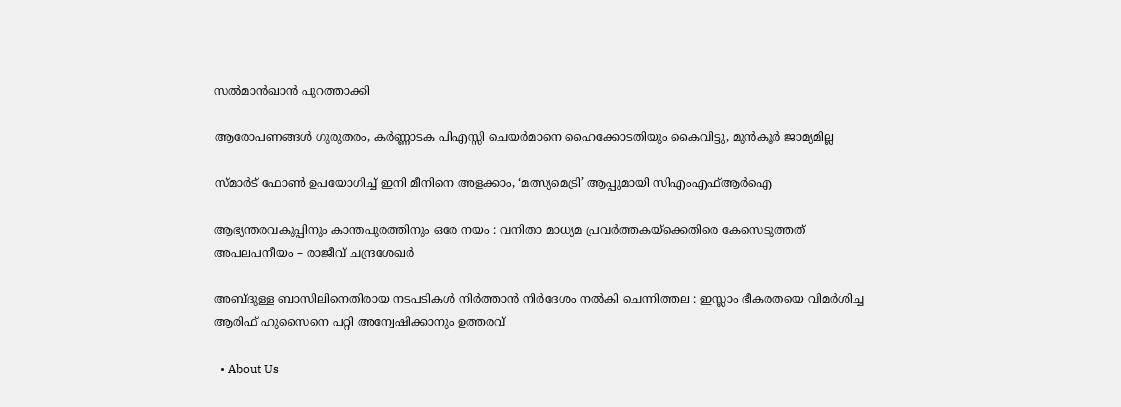സല്‍മാന്‍ഖാന്‍ പുറത്താക്കി

ആരോപണങ്ങള്‍ ഗുരുതരം, കര്‍ണ്ണാടക പിഎസ്സി ചെയര്‍മാനെ ഹൈക്കോടതിയും കൈവിട്ടു, മുന്‍കൂര്‍ ജാമ്യമില്ല

സ്മാർട് ഫോൺ ഉപയോഗിച്ച് ഇനി മീനിനെ അളക്കാം, ‘മത്സ്യമെട്രി’ ആപ്പുമായി സിഎംഎഫ്ആർഐ

ആഭ്യന്തരവകുപ്പിനും കാന്തപുരത്തിനും ഒരേ നയം : വനിതാ മാധ്യമ പ്രവർത്തകയ്‌ക്കെതിരെ കേസെടുത്തത് അപലപനീയം – രാജീവ് ചന്ദ്രശേഖർ

അബ്ദുള്ള ബാസിലിനെതിരായ നടപടികൾ നിർത്താൻ നിർദേശം നൽകി ചെന്നിത്തല : ഇസ്ലാം ഭീകരതയെ വിമർശിച്ച ആരിഫ് ഹുസൈനെ പറ്റി അന്വേഷിക്കാനും ഉത്തരവ്

  • About Us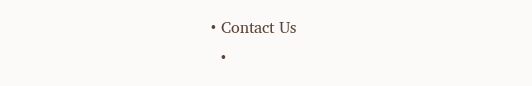• Contact Us
  •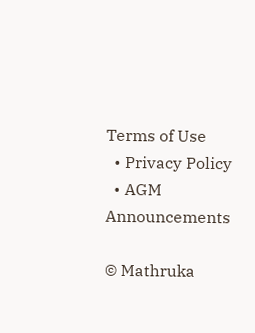Terms of Use
  • Privacy Policy
  • AGM Announcements

© Mathruka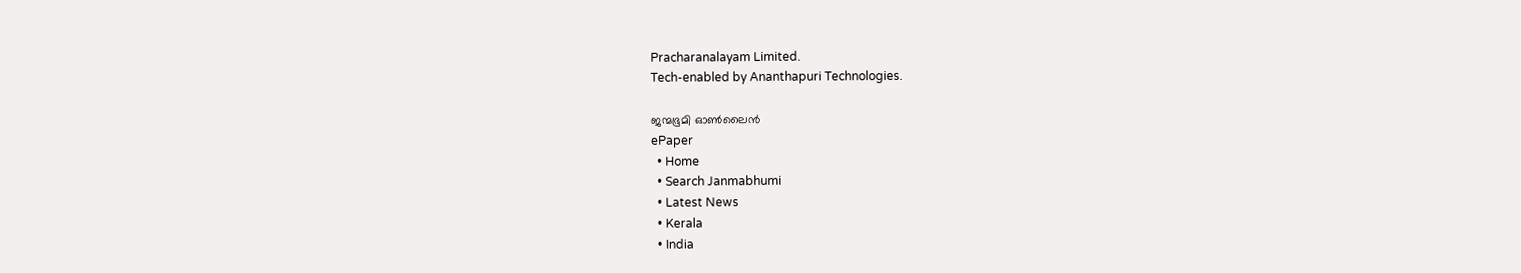Pracharanalayam Limited.
Tech-enabled by Ananthapuri Technologies.

ജന്മഭൂമി ഓണ്‍ലൈന്‍
ePaper
  • Home
  • Search Janmabhumi
  • Latest News
  • Kerala
  • India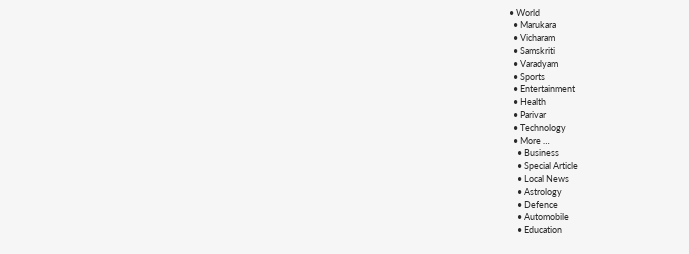• World
  • Marukara
  • Vicharam
  • Samskriti
  • Varadyam
  • Sports
  • Entertainment
  • Health
  • Parivar
  • Technology
  • More …
    • Business
    • Special Article
    • Local News
    • Astrology
    • Defence
    • Automobile
    • Education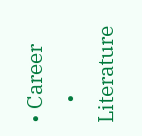• Career
    • Literature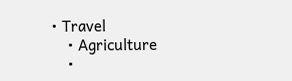• Travel
    • Agriculture
    •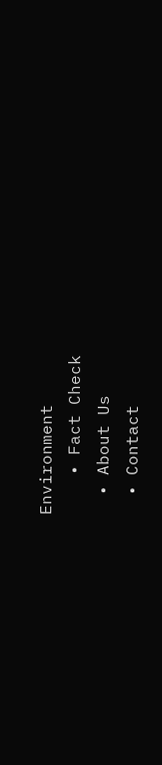Environment
    • Fact Check
  • About Us
  • Contact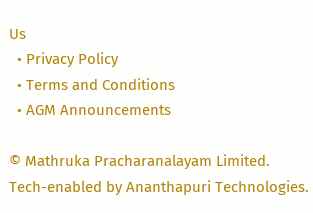Us
  • Privacy Policy
  • Terms and Conditions
  • AGM Announcements

© Mathruka Pracharanalayam Limited.
Tech-enabled by Ananthapuri Technologies.